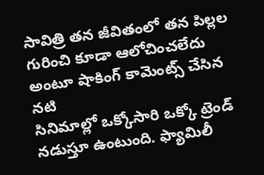సావిత్రి తన జీవితంలో తన పిల్లల గురించి కూడా ఆలోచించలేదు అంటూ షాకింగ్ కామెంట్స్ చేసిన నటి
సినిమాల్లో ఒక్కోసారి ఒక్కో ట్రెండ్ నడుస్తూ ఉంటుంది. ఫ్యామిలీ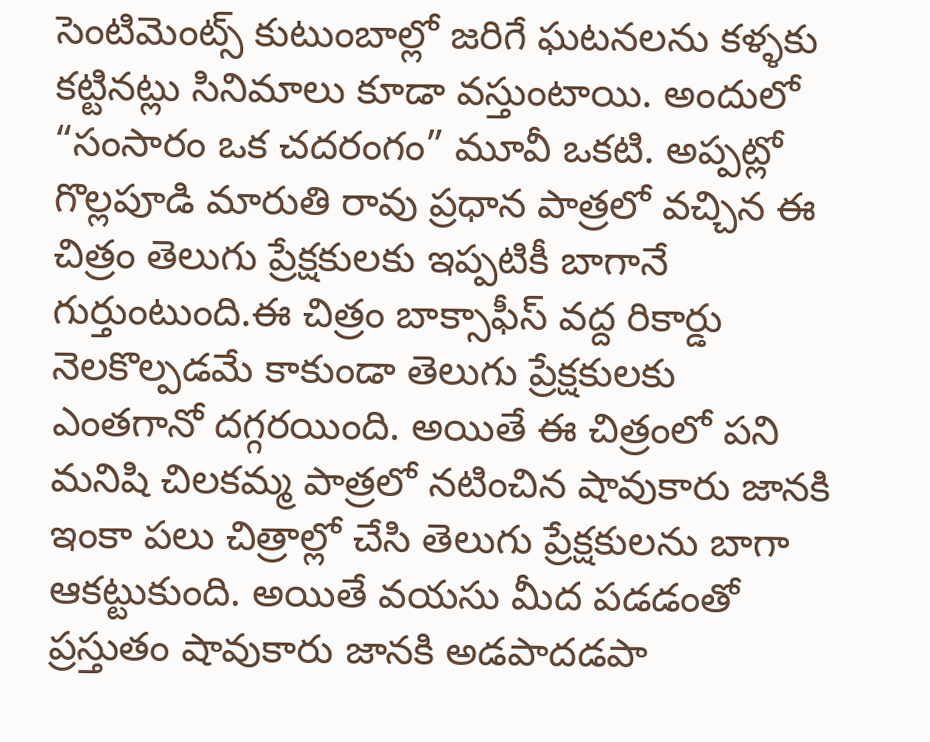సెంటిమెంట్స్ కుటుంబాల్లో జరిగే ఘటనలను కళ్ళకు కట్టినట్లు సినిమాలు కూడా వస్తుంటాయి. అందులో “సంసారం ఒక చదరంగం” మూవీ ఒకటి. అప్పట్లో గొల్లపూడి మారుతి రావు ప్రధాన పాత్రలో వచ్చిన ఈ చిత్రం తెలుగు ప్రేక్షకులకు ఇప్పటికీ బాగానే గుర్తుంటుంది.ఈ చిత్రం బాక్సాఫీస్ వద్ద రికార్డు నెలకొల్పడమే కాకుండా తెలుగు ప్రేక్షకులకు ఎంతగానో దగ్గరయింది. అయితే ఈ చిత్రంలో పని మనిషి చిలకమ్మ పాత్రలో నటించిన షావుకారు జానకి ఇంకా పలు చిత్రాల్లో చేసి తెలుగు ప్రేక్షకులను బాగా ఆకట్టుకుంది. అయితే వయసు మీద పడడంతో ప్రస్తుతం షావుకారు జానకి అడపాదడపా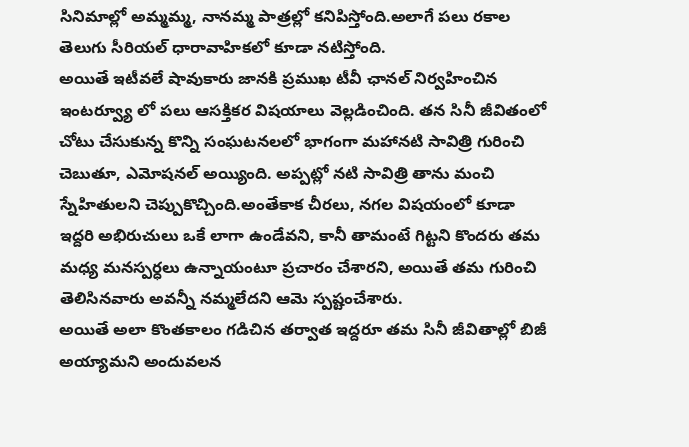సినిమాల్లో అమ్మమ్మ, నానమ్మ పాత్రల్లో కనిపిస్తోంది.అలాగే పలు రకాల తెలుగు సీరియల్ ధారావాహికలో కూడా నటిస్తోంది.
అయితే ఇటీవలే షావుకారు జానకి ప్రముఖ టీవీ ఛానల్ నిర్వహించిన ఇంటర్వ్యూ లో పలు ఆసక్తికర విషయాలు వెల్లడించింది. తన సినీ జీవితంలో చోటు చేసుకున్న కొన్ని సంఘటనలలో భాగంగా మహానటి సావిత్రి గురించి చెబుతూ, ఎమోషనల్ అయ్యింది. అప్పట్లో నటి సావిత్రి తాను మంచి స్నేహితులని చెప్పుకొచ్చింది.అంతేకాక చీరలు, నగల విషయంలో కూడా ఇద్దరి అభిరుచులు ఒకే లాగా ఉండేవని, కానీ తామంటే గిట్టని కొందరు తమ మధ్య మనస్పర్ధలు ఉన్నాయంటూ ప్రచారం చేశారని, అయితే తమ గురించి తెలిసినవారు అవన్నీ నమ్మలేదని ఆమె స్పష్టంచేశారు.
అయితే అలా కొంతకాలం గడిచిన తర్వాత ఇద్దరూ తమ సినీ జీవితాల్లో బిజీ అయ్యామని అందువలన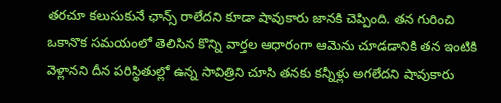తరచూ కలుసుకునే ఛాన్స్ రాలేదని కూడా షావుకారు జానకి చెప్పింది. తన గురించి ఒకానొక సమయంలో తెలిసిన కొన్ని వార్తల ఆధారంగా ఆమెను చూడడానికి తన ఇంటికి వెళ్లానని దీన పరిస్థితుల్లో ఉన్న సావిత్రిని చూసి తనకు కన్నీళ్లు అగలేదని షావుకారు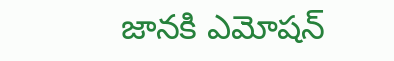జానకి ఎమోషన్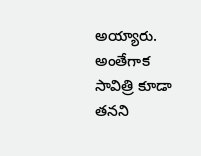అయ్యారు. అంతేగాక సావిత్రి కూడా తనని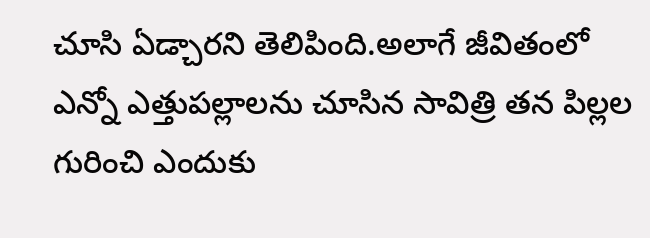చూసి ఏడ్చారని తెలిపింది.అలాగే జీవితంలో ఎన్నో ఎత్తుపల్లాలను చూసిన సావిత్రి తన పిల్లల గురించి ఎందుకు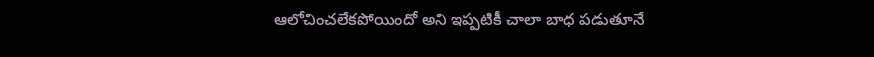ఆలోచించలేకపోయిందో అని ఇప్పటికీ చాలా బాధ పడుతూనే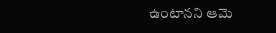ఉంటానని ఆమె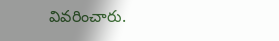వివరించారు.